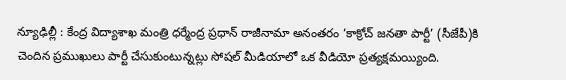న్యూఢిల్లీ : కేంద్ర విద్యాశాఖ మంత్రి ధర్మేంద్ర ప్రధాన్ రాజీనామా అనంతరం ‘కాక్రోచ్ జనతా పార్టీ’ (సీజేపీ)కి చెందిన ప్రముఖులు పార్టీ చేసుకుంటున్నట్లు సోషల్ మీడియాలో ఒక వీడియో ప్రత్యక్షమయ్యింది.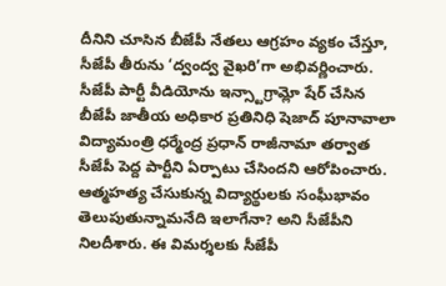దీనిని చూసిన బీజేపీ నేతలు ఆగ్రహం వ్యకం చేస్తూ, సీజేపీ తీరును ‘ద్వంద్వ వైఖరి’గా అభివర్ణించారు. సీజేపీ పార్టీ వీడియోను ఇన్స్టాగ్రామ్లో షేర్ చేసిన బీజేపీ జాతీయ అధికార ప్రతినిధి షెజాద్ పూనావాలా విద్యామంత్రి ధర్మేంద్ర ప్రధాన్ రాజీనామా తర్వాత సీజేపీ పెద్ద పార్టీని ఏర్పాటు చేసిందని ఆరోపించారు.
ఆత్మహత్య చేసుకున్న విద్యార్థులకు సంఘీభావం తెలుపుతున్నామనేది ఇలాగేనా? అని సీజేపీని నిలదీశారు. ఈ విమర్శలకు సీజేపీ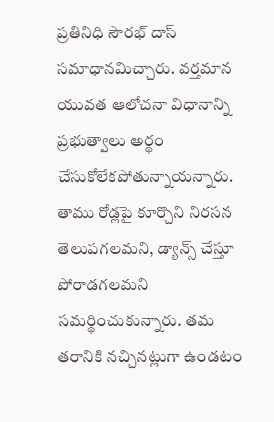ప్రతినిధి సౌరభ్ దాస్ సమాధానమిచ్చారు. వర్తమాన యువత ఆలోచనా విధానాన్ని ప్రభుత్వాలు అర్థం చేసుకోలేకపోతున్నాయన్నారు. తాము రోడ్లపై కూర్చొని నిరసన తెలుపగలమని, డ్యాన్స్ చేస్తూ పోరాడగలమని సమర్థించుకున్నారు. తమ తరానికి నచ్చినట్లుగా ఉండటం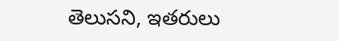తెలుసని, ఇతరులు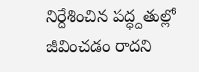నిర్దేశించిన పద్ధ్దతుల్లో జీవించడం రాదని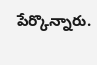పేర్కొన్నారు.